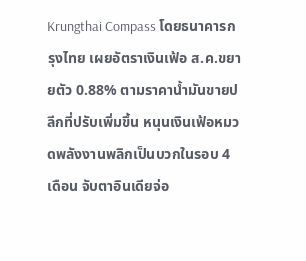Krungthai Compass โดยธนาคารกรุงไทย เผยอัตราเงินเฟ้อ ส.ค.ขยายตัว 0.88% ตามราคาน้ำมันขายปลีกที่ปรับเพิ่มขึ้น หนุนเงินเฟ้อหมวดพลังงานพลิกเป็นบวกในรอบ 4 เดือน จับตาอินเดียจ่อ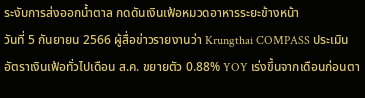ระงับการส่งออกน้ำตาล กดดันเงินเฟ้อหมวดอาหารระยะข้างหน้า
วันที่ 5 กันยายน 2566 ผู้สื่อข่าวรายงานว่า Krungthai COMPASS ประเมินอัตราเงินเฟ้อทั่วไปเดือน ส.ค. ขยายตัว 0.88% YOY เร่งขึ้นจากเดือนก่อนตา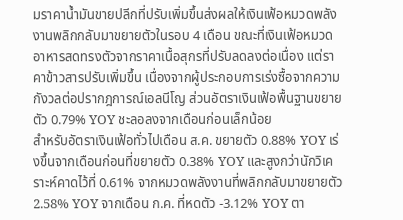มราคาน้ำมันขายปลีกที่ปรับเพิ่มขึ้นส่งผลให้เงินเฟ้อหมวดพลังงานพลิกกลับมาขยายตัวในรอบ 4 เดือน ขณะที่เงินเฟ้อหมวดอาหารสดทรงตัวจากราคาเนื้อสุกรที่ปรับลดลงต่อเนื่อง แต่ราคาข้าวสารปรับเพิ่มขึ้น เนื่องจากผู้ประกอบการเร่งซื้อจากความกังวลต่อปรากฎการณ์เอลนีโญ ส่วนอัตราเงินเฟ้อพื้นฐานขยายตัว 0.79% YOY ชะลอลงจากเดือนก่อนเล็กน้อย
สำหรับอัตราเงินเฟ้อทั่วไปเดือน ส.ค. ขยายตัว 0.88% YOY เร่งขึ้นจากเดือนก่อนที่ขยายตัว 0.38% YOY และสูงกว่านักวิเคราะห์คาดไว้ที่ 0.61% จากหมวดพลังงานที่พลิกกลับมาขยายตัว 2.58% YOY จากเดือน ก.ค. ที่หดตัว -3.12% YOY ตา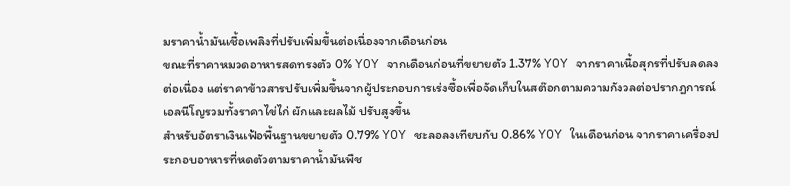มราคาน้ำมันเชื้อเพลิงที่ปรับเพิ่มขึ้นต่อเนื่องจากเดือนก่อน
ขณะที่ราคาหมวดอาหารสดทรงตัว 0% YOY จากเดือนก่อนที่ขยายตัว 1.37% YOY จากราคาเนื้อสุกรที่ปรับลดลงต่อเนื่อง แต่ราคาข้าวสารปรับเพิ่มขึ้นจากผู้ประกอบการเร่งซื้อเพื่อจัดเก็บในสต๊อกตามความกังวลต่อปรากฎการณ์เอลนีโญรวมทั้งราคาไข่ไก่ ผักและผลไม้ ปรับสูงขึ้น
สำหรับอัตราเงินเฟ้อพื้นฐานขยายตัว 0.79% YOY ชะลอลงเทียบกับ 0.86% YOY ในเดือนก่อน จากราคาเครื่องประกอบอาหารที่หดตัวตามราคาน้ำมันพืช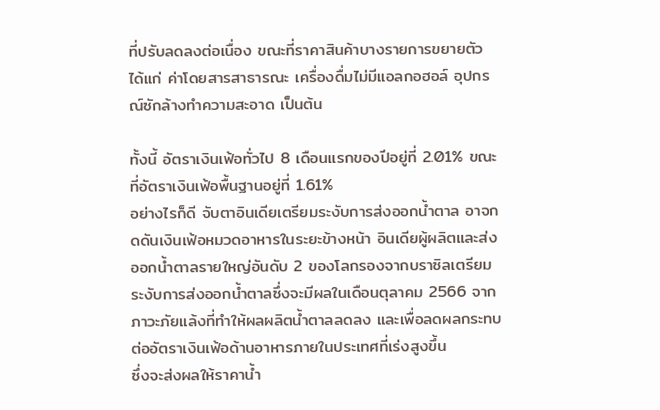ที่ปรับลดลงต่อเนื่อง ขณะที่ราคาสินค้าบางรายการขยายตัว ได้แก่ ค่าโดยสารสาธารณะ เครื่องดื่มไม่มีแอลกอฮอล์ อุปกรณ์ซักล้างทำความสะอาด เป็นต้น

ทั้งนี้ อัตราเงินเฟ้อทั่วไป 8 เดือนแรกของปีอยู่ที่ 2.01% ขณะที่อัตราเงินเฟ้อพื้นฐานอยู่ที่ 1.61%
อย่างไรก็ดี จับตาอินเดียเตรียมระงับการส่งออกน้ำตาล อาจกดดันเงินเฟ้อหมวดอาหารในระยะข้างหน้า อินเดียผู้ผลิตและส่งออกน้ำตาลรายใหญ่อันดับ 2 ของโลกรองจากบราซิลเตรียมระงับการส่งออกน้ำตาลซึ่งจะมีผลในเดือนตุลาคม 2566 จากภาวะภัยแล้งที่ทำให้ผลผลิตน้ำตาลลดลง และเพื่อลดผลกระทบต่ออัตราเงินเฟ้อด้านอาหารภายในประเทศที่เร่งสูงขึ้น
ซึ่งจะส่งผลให้ราคาน้ำ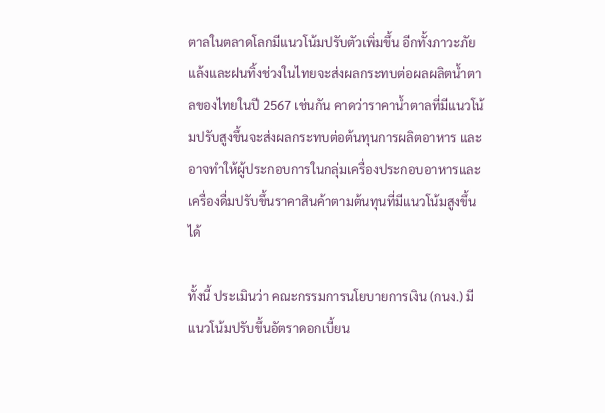ตาลในตลาดโลกมีแนวโน้มปรับตัวเพิ่มขึ้น อีกทั้งภาวะภัยแล้งและฝนทิ้งช่วงในไทยจะส่งผลกระทบต่อผลผลิตน้ำตาลของไทยในปี 2567 เช่นกัน คาดว่าราคาน้ำตาลที่มีแนวโน้มปรับสูงขึ้นจะส่งผลกระทบต่อต้นทุนการผลิตอาหาร และอาจทำให้ผู้ประกอบการในกลุ่มเครื่องประกอบอาหารและเครื่องดื่มปรับขึ้นราคาสินค้าตามต้นทุนที่มีแนวโน้มสูงขึ้นได้

ทั้งนี้ ประเมินว่า คณะกรรมการนโยบายการเงิน (กนง.) มีแนวโน้มปรับขึ้นอัตราดอกเบี้ยน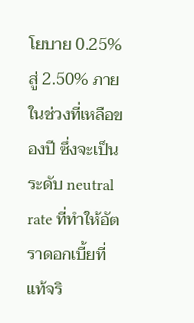โยบาย 0.25% สู่ 2.50% ภายในช่วงที่เหลือของปี ซึ่งจะเป็นระดับ neutral rate ที่ทำให้อัตราดอกเบี้ยที่แท้จริ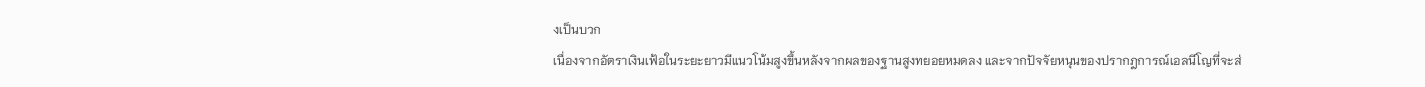งเป็นบวก
เนื่องจากอัตราเงินเฟ้อในระยะยาวมีแนวโน้มสูงขึ้นหลังจากผลของฐานสูงทยอยหมดลง และจากปัจจัยหนุนของปรากฎการณ์เอลนีโญที่จะส่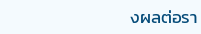งผลต่อรา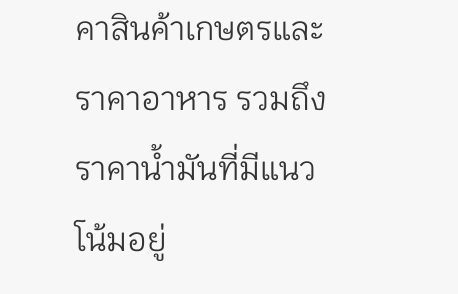คาสินค้าเกษตรและราคาอาหาร รวมถึงราคาน้ำมันที่มีแนวโน้มอยู่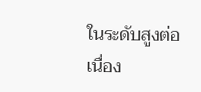ในระดับสูงต่อเนื่อง